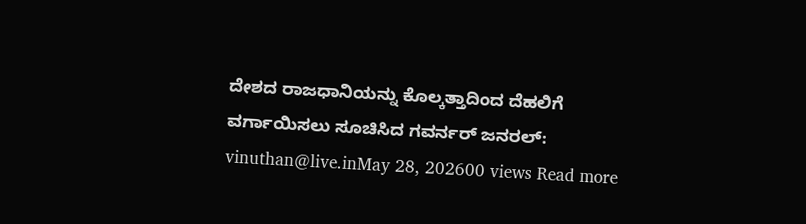ದೇಶದ ರಾಜಧಾನಿಯನ್ನು ಕೊಲ್ಕತ್ತಾದಿಂದ ದೆಹಲಿಗೆ ವರ್ಗಾಯಿಸಲು ಸೂಚಿಸಿದ ಗವರ್ನರ್ ಜನರಲ್: vinuthan@live.inMay 28, 202600 views Read more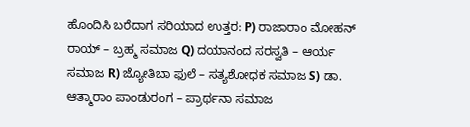ಹೊಂದಿಸಿ ಬರೆದಾಗ ಸರಿಯಾದ ಉತ್ತರ: P) ರಾಜಾರಾಂ ಮೋಹನ್ ರಾಯ್ – ಬ್ರಹ್ಮ ಸಮಾಜ Q) ದಯಾನಂದ ಸರಸ್ವತಿ – ಆರ್ಯ ಸಮಾಜ R) ಜ್ಯೋತಿಬಾ ಫುಲೆ – ಸತ್ಯಶೋಧಕ ಸಮಾಜ S) ಡಾ. ಆತ್ಮಾರಾಂ ಪಾಂಡುರಂಗ – ಪ್ರಾರ್ಥನಾ ಸಮಾಜ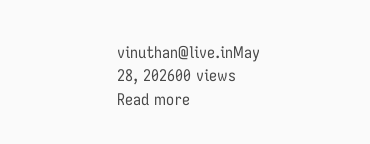vinuthan@live.inMay 28, 202600 views Read more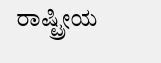ರಾಷ್ಟ್ರೀಯ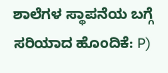ಶಾಲೆಗಳ ಸ್ಥಾಪನೆಯ ಬಗ್ಗೆ ಸರಿಯಾದ ಹೊಂದಿಕೆ: P)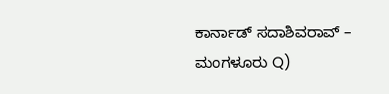ಕಾರ್ನಾಡ್ ಸದಾಶಿವರಾವ್ – ಮಂಗಳೂರು Q)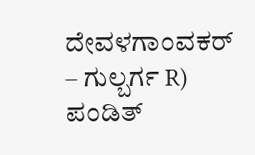ದೇವಳಗಾಂವಕರ್ – ಗುಲ್ಬರ್ಗ R) ಪಂಡಿತ್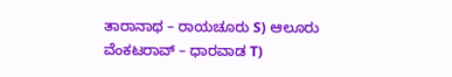ತಾರಾನಾಥ – ರಾಯಚೂರು S) ಆಲೂರು ವೆಂಕಟರಾವ್ – ಧಾರವಾಡ T)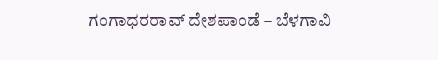ಗಂಗಾಧರರಾವ್ ದೇಶಪಾಂಡೆ – ಬೆಳಗಾವಿ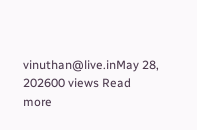vinuthan@live.inMay 28, 202600 views Read more